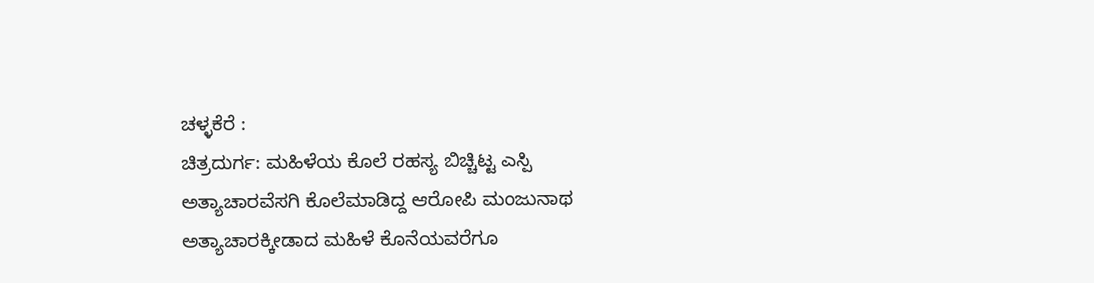ಚಳ್ಳಕೆರೆ :
ಚಿತ್ರದುರ್ಗ: ಮಹಿಳೆಯ ಕೊಲೆ ರಹಸ್ಯ ಬಿಚ್ಚಿಟ್ಟ ಎಸ್ಪಿ
ಅತ್ಯಾಚಾರವೆಸಗಿ ಕೊಲೆಮಾಡಿದ್ದ ಆರೋಪಿ ಮಂಜುನಾಥ
ಅತ್ಯಾಚಾರಕ್ಕೀಡಾದ ಮಹಿಳೆ ಕೊನೆಯವರೆಗೂ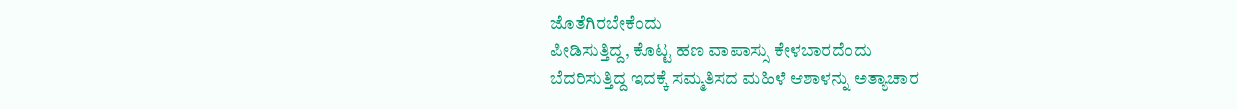ಜೊತೆಗಿರಬೇಕೆಂದು
ಪೀಡಿಸುತ್ತಿದ್ದ, ಕೊಟ್ಟ ಹಣ ವಾಪಾಸ್ಸು ಕೇಳಬಾರದೆಂದು
ಬೆದರಿಸುತ್ತಿದ್ದ ಇದಕ್ಕೆ ಸಮ್ಮತಿಸದ ಮಹಿಳೆ ಆಶಾಳನ್ನು ಅತ್ಯಾಚಾರ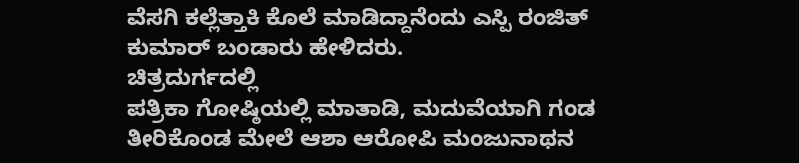ವೆಸಗಿ ಕಲ್ಲೆತ್ತಾಕಿ ಕೊಲೆ ಮಾಡಿದ್ದಾನೆಂದು ಎಸ್ಪಿ ರಂಜಿತ್
ಕುಮಾರ್ ಬಂಡಾರು ಹೇಳಿದರು.
ಚಿತ್ರದುರ್ಗದಲ್ಲಿ
ಪತ್ರಿಕಾ ಗೋಷ್ಠಿಯಲ್ಲಿ ಮಾತಾಡಿ, ಮದುವೆಯಾಗಿ ಗಂಡ
ತೀರಿಕೊಂಡ ಮೇಲೆ ಆಶಾ ಆರೋಪಿ ಮಂಜುನಾಥನ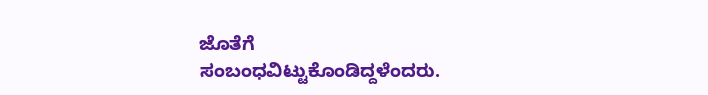ಜೊತೆಗೆ
ಸಂಬಂಧವಿಟ್ಟುಕೊಂಡಿದ್ದಳೆಂದರು.